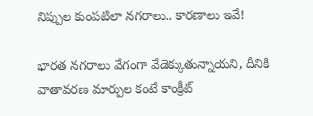నిప్పుల కుంపటిలా నగరాలు.. కారణాలు ఇవే!

భారత నగరాలు వేగంగా వేడెక్కుతున్నాయని, దీనికి వాతావరణ మార్పుల కంటే కాంక్రీట్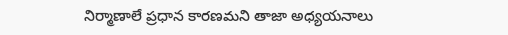నిర్మాణాలే ప్రధాన కారణమని తాజా అధ్యయనాలు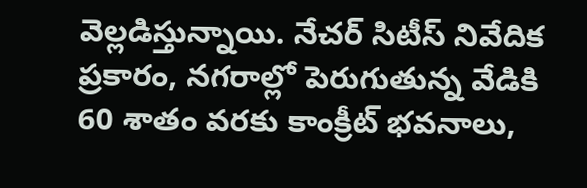వెల్లడిస్తున్నాయి. నేచర్ సిటీస్ నివేదిక ప్రకారం, నగరాల్లో పెరుగుతున్న వేడికి 60 శాతం వరకు కాంక్రీట్ భవనాలు,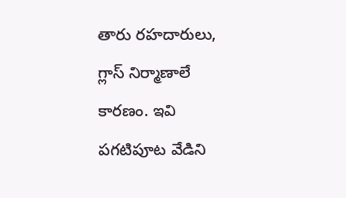తారు రహదారులు, గ్లాస్ నిర్మాణాలే కారణం. ఇవి పగటిపూట వేడిని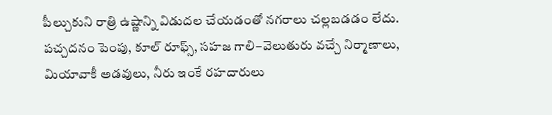పీల్చుకుని రాత్రి ఉష్ణాన్ని విడుదల చేయడంతో నగరాలు చల్లబడడం లేదు. పచ్చదనం పెంపు, కూల్ రూఫ్స్, సహజ గాలి–వెలుతురు వచ్చే నిర్మాణాలు, మియావాకీ అడవులు, నీరు ఇంకే రహదారులు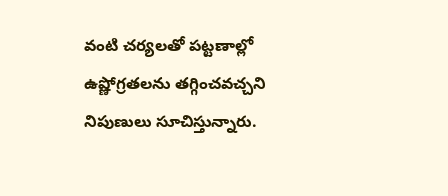వంటి చర్యలతో పట్టణాల్లో ఉష్ణోగ్రతలను తగ్గించవచ్చని నిపుణులు సూచిస్తున్నారు.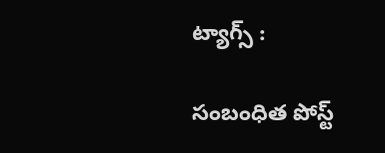ట్యాగ్స్ :

సంబంధిత పోస్ట్